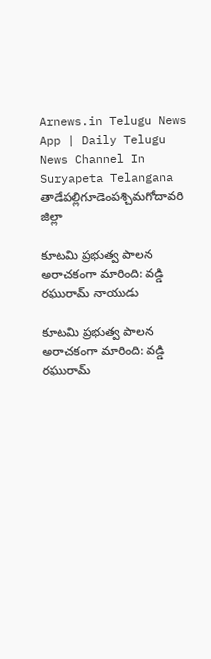Arnews.in Telugu News App | Daily Telugu News Channel In Suryapeta Telangana
తాడేపల్లిగూడెంపశ్చిమగోదావరి జిల్లా

కూటమి ప్రభుత్వ పాలన అరాచకంగా మారింది: వడ్డి రఘురామ్ నాయుడు

కూటమి ప్రభుత్వ పాలన అరాచకంగా మారింది: వడ్డి రఘురామ్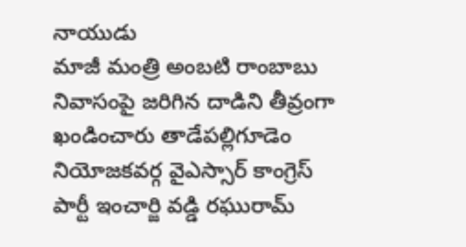నాయుడు
మాజీ మంత్రి అంబటి రాంబాబు నివాసంపై జరిగిన దాడిని తీవ్రంగా ఖండించారు తాడేపల్లిగూడెం నియోజకవర్గ వైఎస్సార్ కాంగ్రెస్ పార్టీ ఇంచార్జి వడ్డి రఘురామ్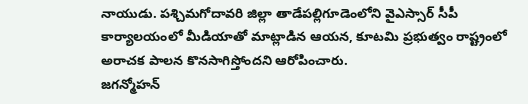నాయుడు. పశ్చిమగోదావరి జిల్లా తాడేపల్లిగూడెంలోని వైఎస్సార్ సీపీ కార్యాలయంలో మీడియాతో మాట్లాడిన ఆయన, కూటమి ప్రభుత్వం రాష్ట్రంలో అరాచక పాలన కొనసాగిస్తోందని ఆరోపించారు.
జగన్మోహన్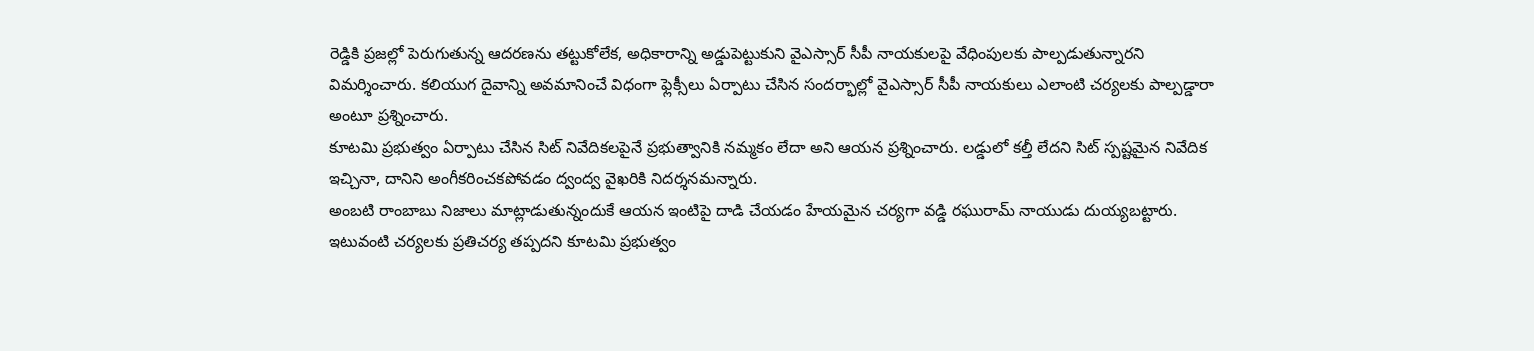రెడ్డికి ప్రజల్లో పెరుగుతున్న ఆదరణను తట్టుకోలేక, అధికారాన్ని అడ్డుపెట్టుకుని వైఎస్సార్ సీపీ నాయకులపై వేధింపులకు పాల్పడుతున్నారని విమర్శించారు. కలియుగ దైవాన్ని అవమానించే విధంగా ఫ్లెక్సీలు ఏర్పాటు చేసిన సందర్భాల్లో వైఎస్సార్ సీపీ నాయకులు ఎలాంటి చర్యలకు పాల్పడ్డారా అంటూ ప్రశ్నించారు.
కూటమి ప్రభుత్వం ఏర్పాటు చేసిన సిట్ నివేదికలపైనే ప్రభుత్వానికి నమ్మకం లేదా అని ఆయన ప్రశ్నించారు. లడ్డులో కల్తీ లేదని సిట్ స్పష్టమైన నివేదిక ఇచ్చినా, దానిని అంగీకరించకపోవడం ద్వంద్వ వైఖరికి నిదర్శనమన్నారు.
అంబటి రాంబాబు నిజాలు మాట్లాడుతున్నందుకే ఆయన ఇంటిపై దాడి చేయడం హేయమైన చర్యగా వడ్డి రఘురామ్ నాయుడు దుయ్యబట్టారు. ఇటువంటి చర్యలకు ప్రతిచర్య తప్పదని కూటమి ప్రభుత్వం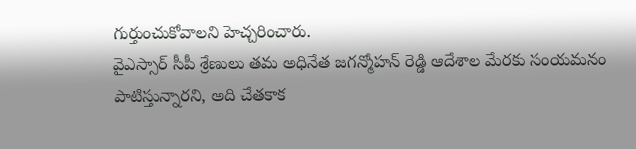గుర్తుంచుకోవాలని హెచ్చరించారు.
వైఎస్సార్ సీపీ శ్రేణులు తమ అధినేత జగన్మోహన్ రెడ్డి ఆదేశాల మేరకు సంయమనం పాటిస్తున్నారని, అది చేతకాక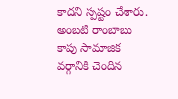కాదని స్పష్టం చేశారు. అంబటి రాంబాబు కాపు సామాజిక వర్గానికి చెందిన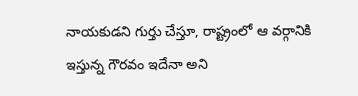నాయకుడని గుర్తు చేస్తూ, రాష్ట్రంలో ఆ వర్గానికి ఇస్తున్న గౌరవం ఇదేనా అని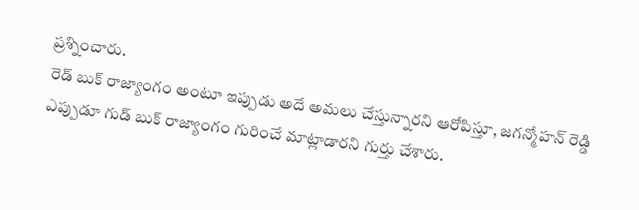ప్రశ్నించారు.
రెడ్ బుక్ రాజ్యాంగం అంటూ ఇప్పుడు అదే అమలు చేస్తున్నారని ఆరోపిస్తూ, జగన్మోహన్ రెడ్డి ఎప్పుడూ గుడ్ బుక్ రాజ్యాంగం గురించే మాట్లాడారని గుర్తు చేశారు.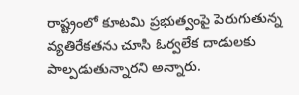రాష్ట్రంలో కూటమి ప్రభుత్వంపై పెరుగుతున్న వ్యతిరేకతను చూసి ఓర్వలేక దాడులకు పాల్పడుతున్నారని అన్నారు.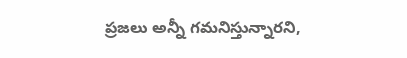ప్రజలు అన్నీ గమనిస్తున్నారని,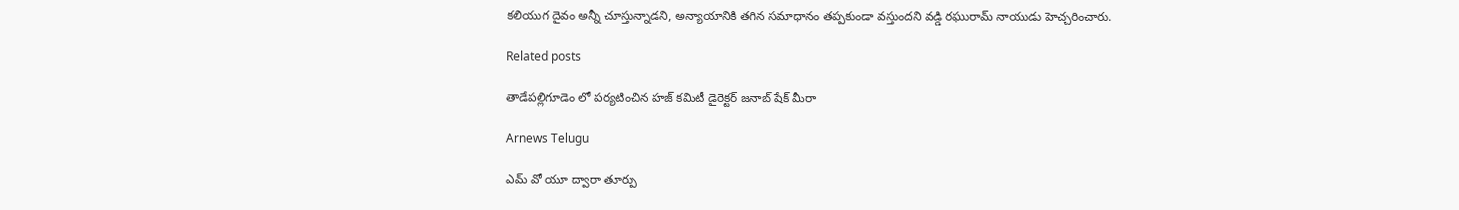కలియుగ దైవం అన్నీ చూస్తున్నాడని, అన్యాయానికి తగిన సమాధానం తప్పకుండా వస్తుందని వడ్డి రఘురామ్ నాయుడు హెచ్చరించారు.

Related posts

తాడేపల్లిగూడెం లో పర్యటించిన హజ్ కమిటీ డైరెక్టర్ జనాబ్ షేక్ మీరా

Arnews Telugu

ఎమ్ వో యూ ద్వారా తూర్పు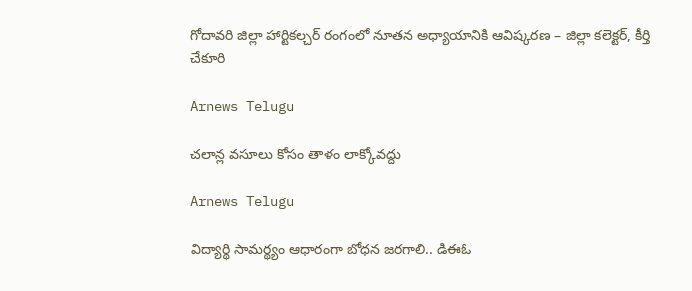గోదావరి జిల్లా హార్టికల్చర్ రంగంలో నూతన అధ్యాయానికి ఆవిష్కరణ – జిల్లా కలెక్టర్, కీర్తి చేకూరి

Arnews Telugu

చలాన్ల వసూలు కోసం తాళం లాక్కోవద్దు

Arnews Telugu

విద్యార్థి సామర్థ్యం ఆధారంగా బోధన జరగాలి.. డిఈఓ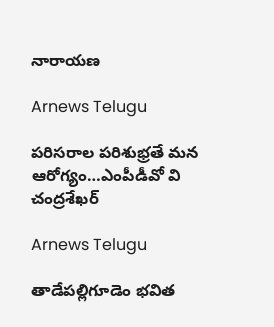నారాయణ

Arnews Telugu

పరిసరాల పరిశుభ్రతే మన ఆరోగ్యం…ఎంపీడీవో వి చంద్రశేఖర్

Arnews Telugu

తాడేపల్లిగూడెం భవిత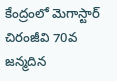కేంద్రంలో మెగాస్టార్ చిరంజీవి 70వ జన్మదిన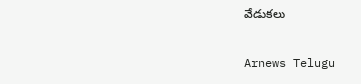వేడుకలు

Arnews Telugu